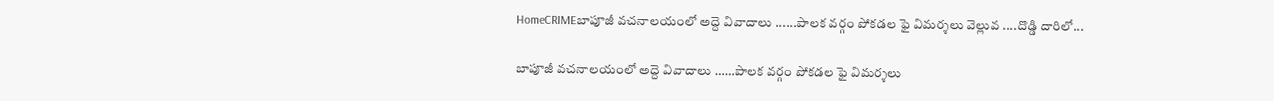HomeCRIMEబాపూజీ వచనాలయంలో అద్దె వివాదాలు ......పాలక వర్గం పోకడల ఫై విమర్శలు వెల్లువ ....దొడ్డి దారిలో...

బాపూజీ వచనాలయంలో అద్దె వివాదాలు ……పాలక వర్గం పోకడల ఫై విమర్శలు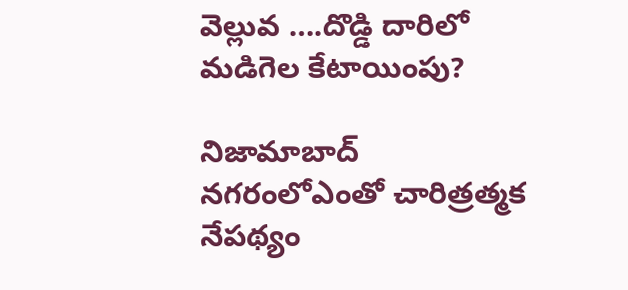వెల్లువ ….దొడ్డి దారిలో మడిగెల కేటాయింపు?

నిజామాబాద్ నగరంలోఎంతో చారిత్రత్మక నేపథ్యం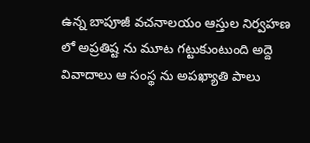ఉన్న బాపూజీ వచనాలయం ఆస్తుల నిర్వహణ లో అప్రతిష్ట ను మూట గట్టుకుంటుంది అద్దె వివాదాలు ఆ సంస్థ ను అపఖ్యాతి పాలు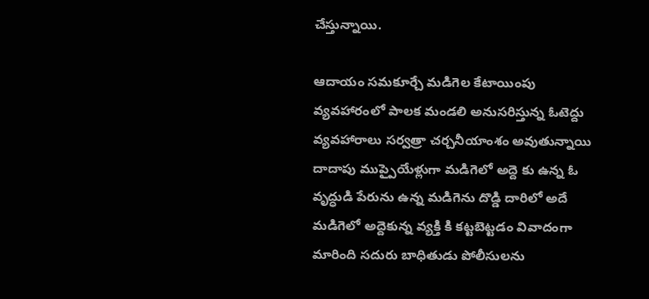చేస్తున్నాయి.

ఆదాయం సమకూర్చే మడిగెల కేటాయింపు వ్యవహారంలో పాలక మండలి అనుసరిస్తున్న ఓటెద్దు వ్యవహారాలు సర్వత్రా చర్చనీయాంశం అవుతున్నాయి దాదాపు ముప్పైయేళ్లుగా మడిగెలో అద్దె కు ఉన్న ఓ వృద్ధుడి పేరును ఉన్న మడిగెను దొడ్డి దారిలో అదే మడిగెలో అద్దెకున్న వ్యక్తి కి కట్టబెట్టడం వివాదంగా మారింది సదురు బాధితుడు పోలీసులను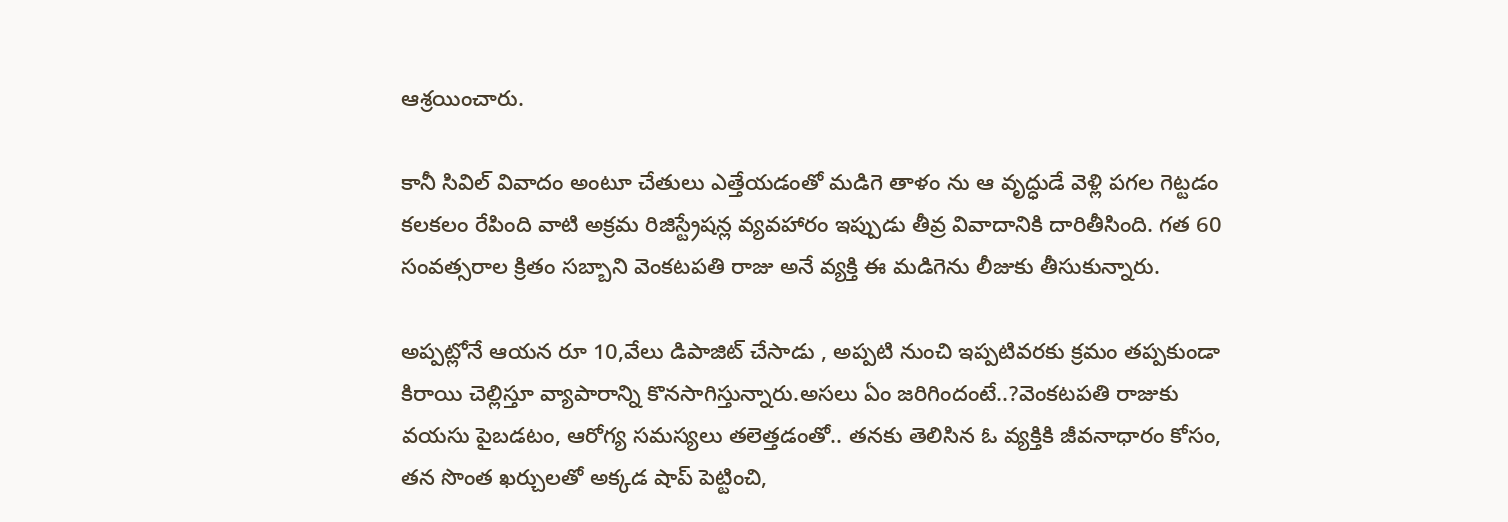ఆశ్రయించారు.

కానీ సివిల్ వివాదం అంటూ చేతులు ఎత్తేయడంతో మడిగె తాళం ను ఆ వృద్ధుడే వెళ్లి పగల గెట్టడం కలకలం రేపింది వాటి అక్రమ రిజిస్ట్రేషన్ల వ్యవహారం ఇప్పుడు తీవ్ర వివాదానికి దారితీసింది. గత 60 సంవత్సరాల క్రితం సబ్బాని వెంకటపతి రాజు అనే వ్యక్తి ఈ మడిగెను లీజుకు తీసుకున్నారు.

అప్పట్లోనే ఆయన రూ 10,వేలు డిపాజిట్ చేసాడు , అప్పటి నుంచి ఇప్పటివరకు క్రమం తప్పకుండా కిరాయి చెల్లిస్తూ వ్యాపారాన్ని కొనసాగిస్తున్నారు.అసలు ఏం జరిగిందంటే..?వెంకటపతి రాజుకు వయసు పైబడటం, ఆరోగ్య సమస్యలు తలెత్తడంతో.. తనకు తెలిసిన ఓ వ్యక్తికి జీవనాధారం కోసం, తన సొంత ఖర్చులతో అక్కడ షాప్ పెట్టించి,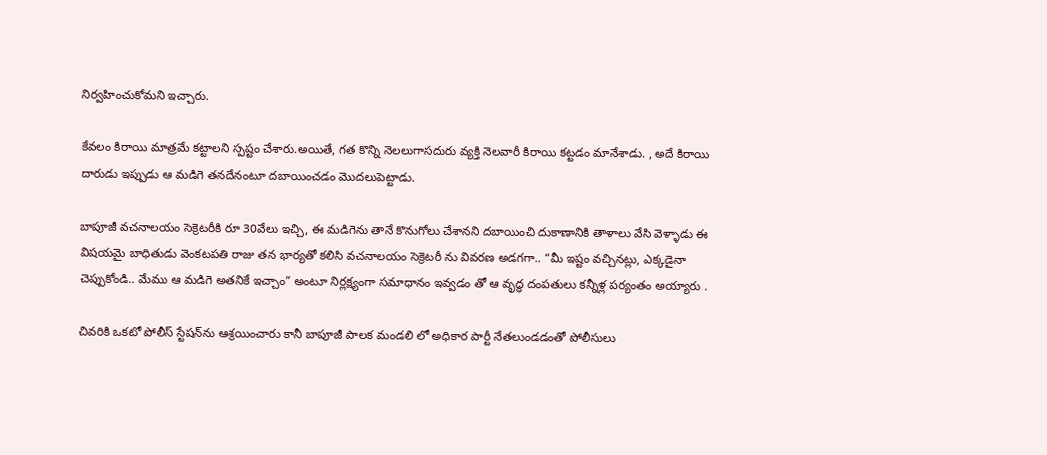నిర్వహించుకోమని ఇచ్చారు.

కేవలం కిరాయి మాత్రమే కట్టాలని స్పష్టం చేశారు.అయితే, గత కొన్ని నెలలుగాసదురు వ్యక్తి నెలవారీ కిరాయి కట్టడం మానేశాడు. , అదే కిరాయి దారుడు ఇప్పుడు ఆ మడిగె తనదేనంటూ దబాయించడం మొదలుపెట్టాడు.

బాపూజీ వచనాలయం సెక్రెటరీకి రూ 30వేలు ఇచ్చి, ఈ మడిగెను తానే కొనుగోలు చేశానని దబాయించి దుకాణానికి తాళాలు వేసి వెళ్ళాడు ఈ విషయమై బాధితుడు వెంకటపతి రాజు తన భార్యతో కలిసి వచనాలయం సెక్రెటరీ ను వివరణ అడగగా.. “మీ ఇష్టం వచ్చినట్లు, ఎక్కడైనా చెప్పుకోండి.. మేము ఆ మడిగె అతనికే ఇచ్చాం” అంటూ నిర్లక్ష్యంగా సమాధానం ఇవ్వడం తో ఆ వృద్ధ దంపతులు కన్నీళ్ల పర్యంతం అయ్యారు .

చివరికి ఒకటో పోలీస్ స్టేషన్‌ను ఆశ్రయించారు కానీ బాపూజీ పాలక మండలి లో అధికార పార్టీ నేతలుండడంతో పోలీసులు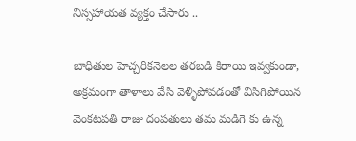నిస్సహాయత వ్యక్తం చేసారు ..

బాధితుల హెచ్చరికనెలల తరబడి కిరాయి ఇవ్వకుండా, అక్రమంగా తాళాలు వేసి వెళ్ళిపోవడంతో విసిగిపోయిన వెంకటపతి రాజు దంపతులు తమ మడిగె కు ఉన్న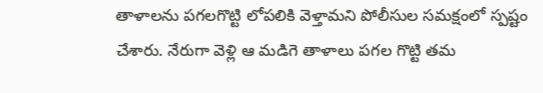తాళాలను పగలగొట్టి లోపలికి వెళ్తామని పోలీసుల సమక్షంలో స్పష్టం చేశారు. నేరుగా వెళ్లి ఆ మడిగె తాళాలు పగల గొట్టి తమ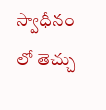స్వాధీనం లో తెచ్చు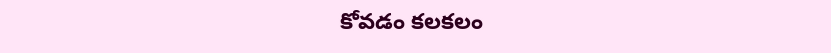కోవడం కలకలం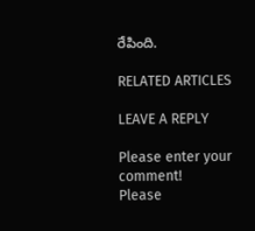రేపింది.

RELATED ARTICLES

LEAVE A REPLY

Please enter your comment!
Please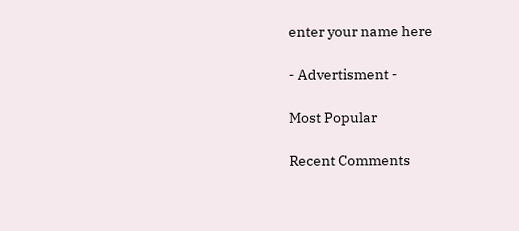enter your name here

- Advertisment -

Most Popular

Recent Comments